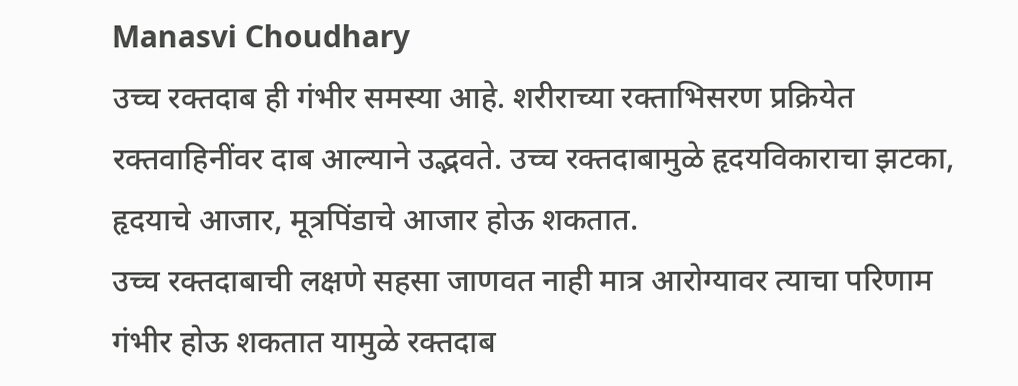Manasvi Choudhary
उच्च रक्तदाब ही गंभीर समस्या आहे. शरीराच्या रक्ताभिसरण प्रक्रियेत रक्तवाहिनींवर दाब आल्याने उद्भवते. उच्च रक्तदाबामुळे हृदयविकाराचा झटका, हृदयाचे आजार, मूत्रपिंडाचे आजार होऊ शकतात.
उच्च रक्तदाबाची लक्षणे सहसा जाणवत नाही मात्र आरोग्यावर त्याचा परिणाम गंभीर होऊ शकतात यामुळे रक्तदाब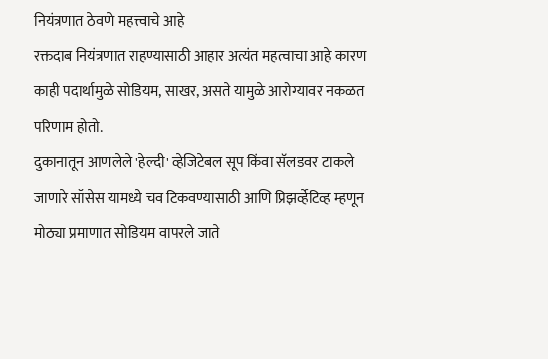नियंत्रणात ठेवणे महत्त्वाचे आहे
रक्तदाब नियंत्रणात राहण्यासाठी आहार अत्यंत महत्वाचा आहे कारण काही पदार्थामुळे सोडियम, साखर, असते यामुळे आरोग्यावर नकळत परिणाम होतो.
दुकानातून आणलेले 'हेल्दी' व्हेजिटेबल सूप किंवा सॅलडवर टाकले जाणारे सॉसेस यामध्ये चव टिकवण्यासाठी आणि प्रिझर्व्हेटिव्ह म्हणून मोठ्या प्रमाणात सोडियम वापरले जाते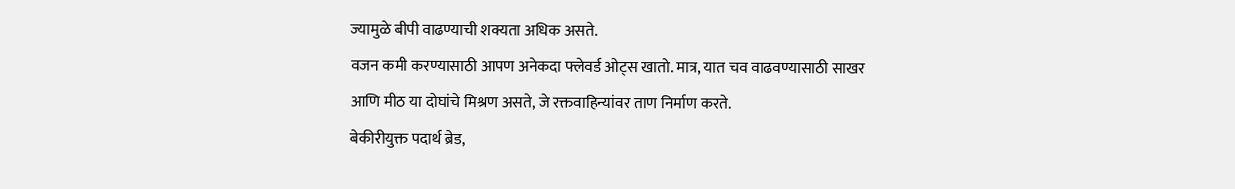ज्यामुळे बीपी वाढण्याची शक्यता अधिक असते.
वजन कमी करण्यासाठी आपण अनेकदा फ्लेवर्ड ओट्स खातो. मात्र, यात चव वाढवण्यासाठी साखर आणि मीठ या दोघांचे मिश्रण असते, जे रक्तवाहिन्यांवर ताण निर्माण करते.
बेकीरीयुक्त पदार्थ ब्रेड,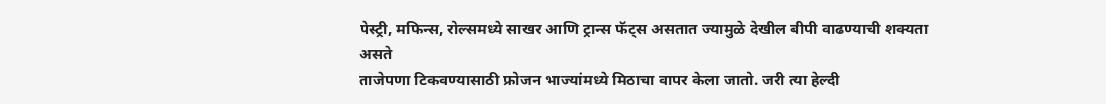पेस्ट्री, मफिन्स, रोल्समध्ये साखर आणि ट्रान्स फॅट्स असतात ज्यामुळे देखील बीपी वाढण्याची शक्यता असते
ताजेपणा टिकवण्यासाठी फ्रोजन भाज्यांमध्ये मिठाचा वापर केला जातो. जरी त्या हेल्दी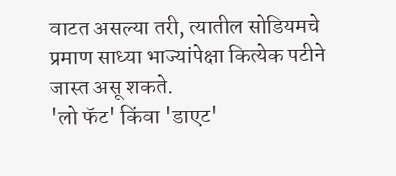वाटत असल्या तरी, त्यातील सोडियमचे प्रमाण साध्या भाज्यांपेक्षा कित्येक पटीने जास्त असू शकते.
'लो फॅट' किंवा 'डाएट'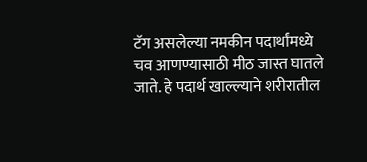टॅग असलेल्या नमकीन पदार्थांमध्ये चव आणण्यासाठी मीठ जास्त घातले जाते. हे पदार्थ खाल्ल्याने शरीरातील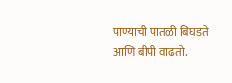पाण्याची पातळी बिघडते आणि बीपी वाढतो.